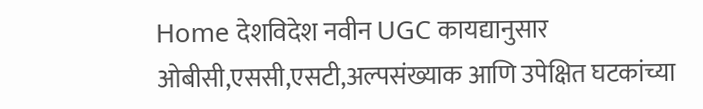Home देशविदेश नवीन UGC कायद्यानुसार ओबीसी,एससी,एसटी,अल्पसंख्याक आणि उपेक्षित घटकांच्या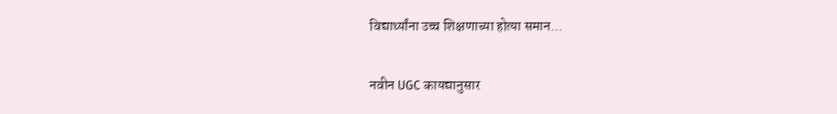विद्यार्थ्यांना उच्च शिक्षणाच्या होत्या समान...

नवीन UGC कायद्यानुसार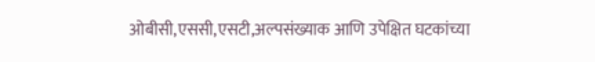ओबीसी,एससी,एसटी,अल्पसंख्याक आणि उपेक्षित घटकांच्या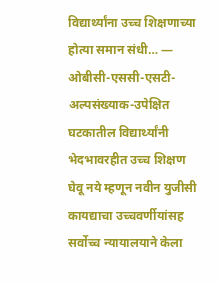विद्यार्थ्यांना उच्च शिक्षणाच्या होत्या समान संधी… — ओबीसी-एससी-एसटी-अल्पसंख्याक-उपेक्षित घटकातील विद्यार्थ्यांनी भेदभावरहीत उच्च शिक्षण घेवू नये म्हणून नवीन युजीसी कायद्याचा उच्चवर्णीयांसह सर्वोच्च न्यायालयाने केला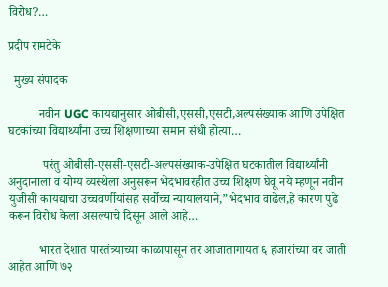विरोध?…

प्रदीप रामटेके

  मुख्य संपादक

          नवीन UGC कायद्यानुसार ओबीसी,एससी,एसटी,अल्पसंख्याक आणि उपेक्षित घटकांच्या विद्यार्थ्यांना उच्च शिक्षणाच्या समान संधी होत्या…

           परंतु ओबीसी-एससी-एसटी-अल्पसंख्याक-उपेक्षित घटकातील विद्यार्थ्यांनी अनुदानाला व योग्य व्यस्थेला अनुसरून भेदभावरहीत उच्च शिक्षण घेवू नये म्हणून नवीन युजीसी कायद्याचा उच्चवर्णीयांसह सर्वोच्च न्यायालयाने,”भेदभाव वाढेल,हे कारण पुढे करून विरोध केला असल्याचे दिसून आले आहे…

          भारत देशात पारतंत्र्याच्या काळापासून तर आजातागायत ६ हजारांच्या वर जाती आहेत आणि ७२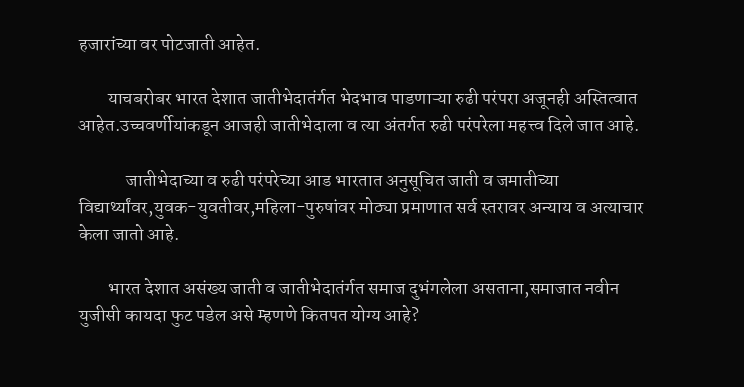हजारांच्या वर पोटजाती आहेत.

        याचबरोबर भारत देशात जातीभेदातंर्गत भेदभाव पाडणाऱ्या रुढी परंपरा अजूनही अस्तित्वात आहेत.उच्चवर्णीयांकडून आजही जातीभेदाला व त्या अंतर्गत रुढी परंपरेला महत्त्व दिले जात आहे.

             जातीभेदाच्या व रुढी परंपरेच्या आड भारतात अनुसूचित जाती व जमातीच्या विद्यार्थ्यांवर,युवक-युवतीवर,महिला-पुरुषांवर मोठ्या प्रमाणात सर्व स्तरावर अन्याय व अत्याचार केला जातो आहे.

        भारत देशात असंख्य जाती व जातीभेदातंर्गत समाज दुभंगलेला असताना,समाजात नवीन युजीसी कायदा फुट पडेल असे म्हणणे कितपत योग्य आहे?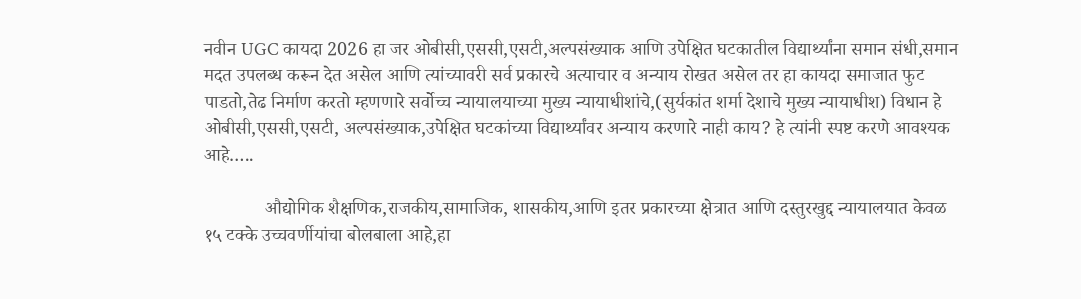नवीन UGC कायदा 2026 हा जर ओबीसी,एससी,एसटी,अल्पसंख्याक आणि उपेक्षित घटकातील विद्यार्थ्यांना समान संधी,समान मदत उपलब्ध करून देत असेल आणि त्यांच्यावरी सर्व प्रकारचे अत्याचार व अन्याय रोखत असेल तर हा कायदा समाजात फुट पाडतो,तेढ निर्माण करतो म्हणणारे सर्वोच्च न्यायालयाच्या मुख्य न्यायाधीशांचे,(सुर्यकांत शर्मा देशाचे मुख्य न्यायाधीश) विधान हे ओबीसी,एससी,एसटी, अल्पसंख्याक,उपेक्षित घटकांच्या विद्यार्थ्यांवर अन्याय करणारे नाही काय? हे त्यांनी स्पष्ट करणे आवश्यक आहे…..

             औद्योगिक शैक्षणिक,राजकीय,सामाजिक, शासकीय,आणि इतर प्रकारच्या क्षेत्रात आणि दस्तुरखुद्द न्यायालयात केवळ १५ टक्के उच्चवर्णीयांचा बोलबाला आहे,हा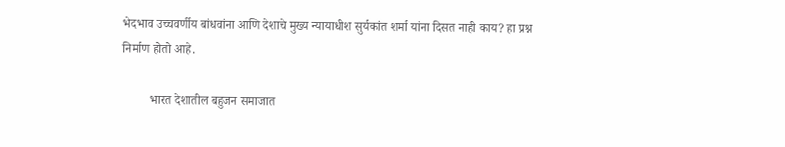भेदभाव उच्चवर्णीय बांधवांना आणि देशाचे मुख्य न्यायाधीश सुर्यकांत शर्मा यांना दिसत नाही काय? हा प्रश्न निर्माण होतो आहे.

         भारत देशातील बहुजन समाजात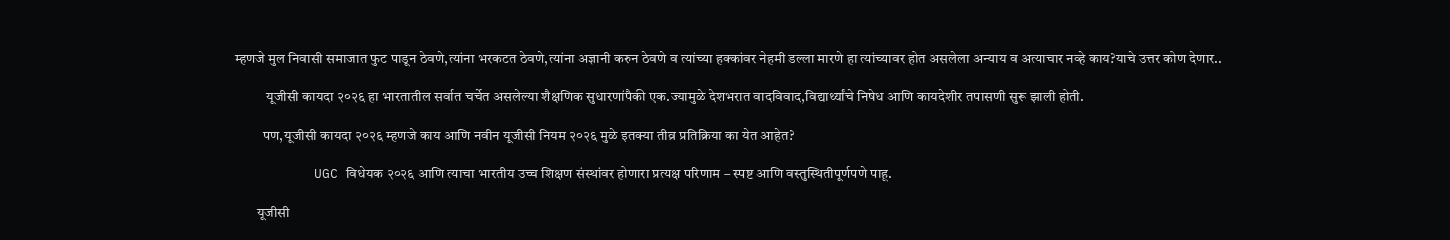म्हणजे मुल निवासी समाजात फुट पाडून ठेवणे,त्यांना भरकटत ठेवणे,त्यांना अज्ञानी करुन ठेवणे व त्यांच्या हक्कांवर नेहमी डल्ला मारणे हा त्यांच्यावर होत असलेला अन्याय व अत्याचार नव्हे काय?याचे उत्तर कोण देणार..

           यूजीसी कायदा २०२६ हा भारतातील सर्वात चर्चेत असलेल्या शैक्षणिक सुधारणांपैकी एक.ज्यामुळे देशभरात वादविवाद,विद्यार्थ्यांचे निषेध आणि कायदेशीर तपासणी सुरू झाली होती.

          पण,यूजीसी कायदा २०२६ म्हणजे काय आणि नवीन यूजीसी नियम २०२६ मुळे इतक्या तीव्र प्रतिक्रिया का येत आहेत?

          UGC विधेयक २०२६ आणि त्याचा भारतीय उच्च शिक्षण संस्थांवर होणारा प्रत्यक्ष परिणाम – स्पष्ट आणि वस्तुस्थितीपूर्णपणे पाहू.

        यूजीसी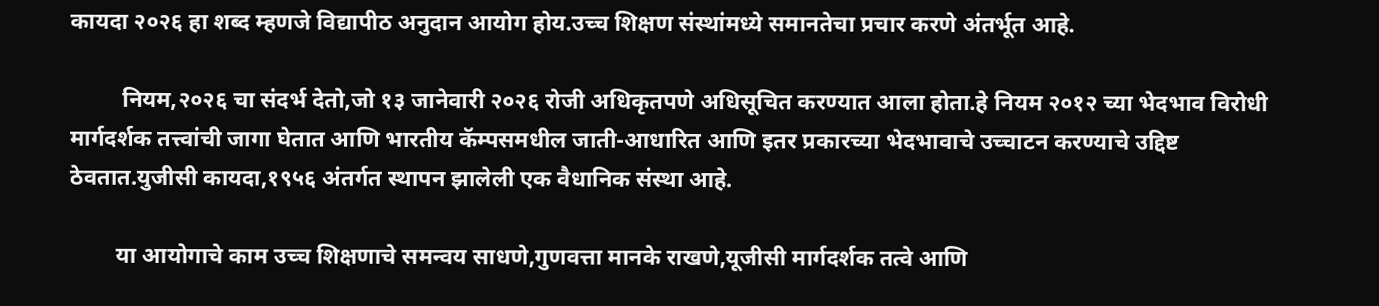कायदा २०२६ हा शब्द म्हणजे विद्यापीठ अनुदान आयोग होय.उच्च शिक्षण संस्थांमध्ये समानतेचा प्रचार करणे अंतर्भूत आहे.

         नियम,२०२६ चा संदर्भ देतो,जो १३ जानेवारी २०२६ रोजी अधिकृतपणे अधिसूचित करण्यात आला होता.हे नियम २०१२ च्या भेदभाव विरोधी मार्गदर्शक तत्त्वांची जागा घेतात आणि भारतीय कॅम्पसमधील जाती-आधारित आणि इतर प्रकारच्या भेदभावाचे उच्चाटन करण्याचे उद्दिष्ट ठेवतात.युजीसी कायदा,१९५६ अंतर्गत स्थापन झालेली एक वैधानिक संस्था आहे.

        या आयोगाचे काम उच्च शिक्षणाचे समन्वय साधणे,गुणवत्ता मानके राखणे,यूजीसी मार्गदर्शक तत्वे आणि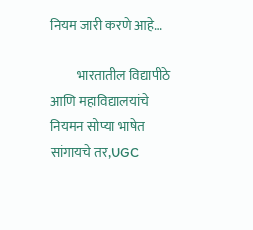नियम जारी करणे आहे…

          भारतातील विद्यापीठे आणि महाविद्यालयांचे नियमन सोप्या भाषेत सांगायचे तर,UGC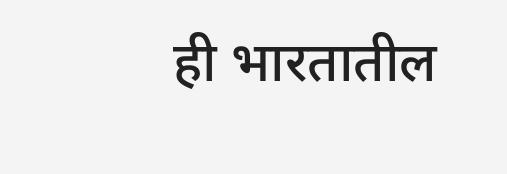ही भारतातील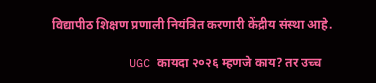विद्यापीठ शिक्षण प्रणाली नियंत्रित करणारी केंद्रीय संस्था आहे.

           UGC कायदा २०२६ म्हणजे काय? तर उच्च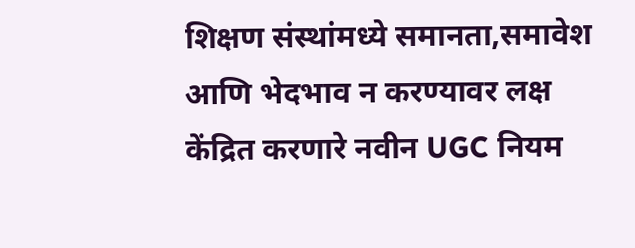शिक्षण संस्थांमध्ये समानता,समावेश आणि भेदभाव न करण्यावर लक्ष केंद्रित करणारे नवीन UGC नियम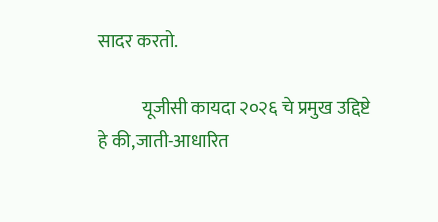सादर करतो.

            यूजीसी कायदा २०२६ चे प्रमुख उद्दिष्टे हे की,जाती-आधारित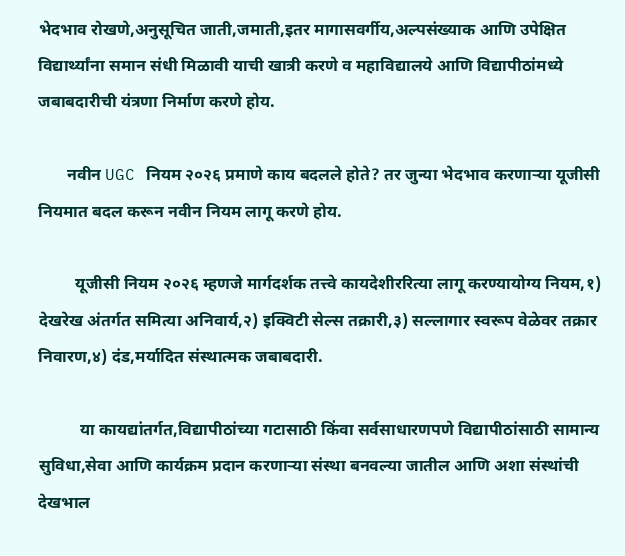भेदभाव रोखणे,अनुसूचित जाती,जमाती,इतर मागासवर्गीय,अल्पसंख्याक आणि उपेक्षित विद्यार्थ्यांना समान संधी मिळावी याची खात्री करणे व महाविद्यालये आणि विद्यापीठांमध्ये जबाबदारीची यंत्रणा निर्माण करणे होय.

       नवीन UGC नियम २०२६ प्रमाणे काय बदलले होते? तर जुन्या भेदभाव करणाऱ्या यूजीसी नियमात बदल करून नवीन नियम लागू करणे होय.

         यूजीसी नियम २०२६ म्हणजे मार्गदर्शक तत्त्वे कायदेशीररित्या लागू करण्यायोग्य नियम,१) देखरेख अंतर्गत समित्या अनिवार्य,२) इक्विटी सेल्स तक्रारी,३) सल्लागार स्वरूप वेळेवर तक्रार निवारण,४) दंड,मर्यादित संस्थात्मक जबाबदारी.

          या कायद्यांतर्गत,विद्यापीठांच्या गटासाठी किंवा सर्वसाधारणपणे विद्यापीठांसाठी सामान्य सुविधा,सेवा आणि कार्यक्रम प्रदान करणाऱ्या संस्था बनवल्या जातील आणि अशा संस्थांची देखभाल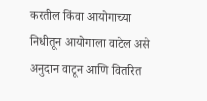करतील किंवा आयोगाच्या निधीतून आयोगाला वाटेल असे अनुदान वाटून आणि वितरित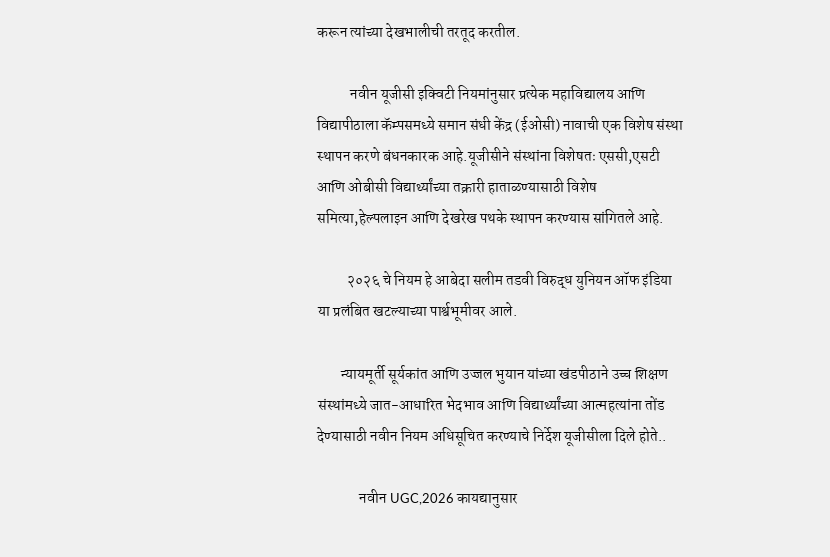करून त्यांच्या देखभालीची तरतूद करतील.

           नवीन यूजीसी इक्विटी नियमांनुसार प्रत्येक महाविद्यालय आणि विद्यापीठाला कॅम्पसमध्ये समान संधी केंद्र (ईओसी) नावाची एक विशेष संस्था स्थापन करणे बंधनकारक आहे.यूजीसीने संस्थांना विशेषतः एससी,एसटी आणि ओबीसी विद्यार्थ्यांच्या तक्रारी हाताळण्यासाठी विशेष समित्या,हेल्पलाइन आणि देखरेख पथके स्थापन करण्यास सांगितले आहे.

          २०२६ चे नियम हे आबेदा सलीम तडवी विरुद्ध युनियन ऑफ इंडिया या प्रलंबित खटल्याच्या पार्श्वभूमीवर आले.

        न्यायमूर्ती सूर्यकांत आणि उज्जल भुयान यांच्या खंडपीठाने उच्च शिक्षण संस्थांमध्ये जात-आधारित भेदभाव आणि विद्यार्थ्यांच्या आत्महत्यांना तोंड देण्यासाठी नवीन नियम अधिसूचित करण्याचे निर्देश यूजीसीला दिले होते..

              नवीन UGC,2026 कायद्यानुसार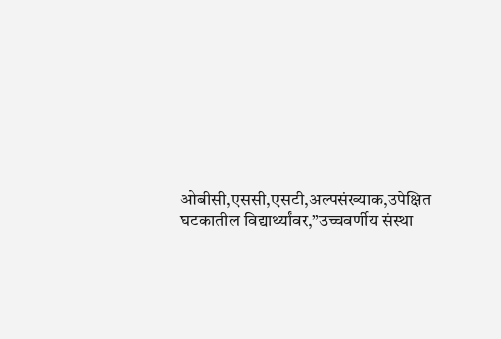ओबीसी,एससी,एसटी,अल्पसंख्याक,उपेक्षित घटकातील विद्यार्थ्यांवर,”उच्चवर्णीय संस्था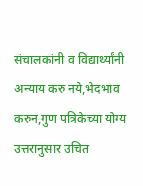संचालकांनी व विद्यार्थ्यांनी अन्याय करु नये,भेदभाव करुन,गुण पत्रिकेच्या योग्य उत्तरानुसार उचित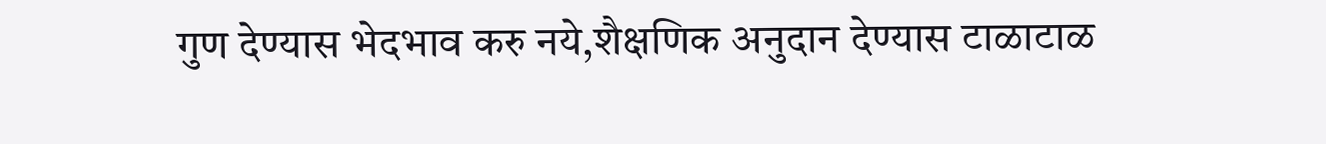गुण देण्यास भेदभाव करु नये,शैक्षणिक अनुदान देण्यास टाळाटाळ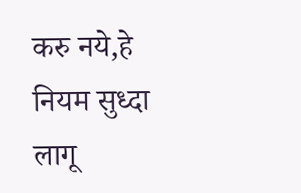करु नये,हे नियम सुध्दा लागू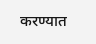करण्यात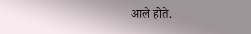आले होते.